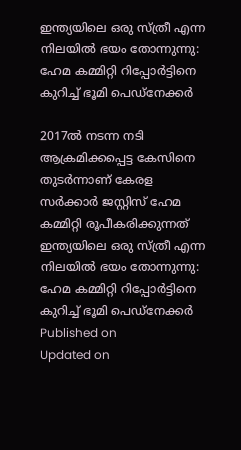ഇന്ത്യയിലെ ഒരു സ്ത്രീ എന്ന നിലയില്‍ ഭയം തോന്നുന്നു: ഹേമ കമ്മിറ്റി റിപ്പോര്‍ട്ടിനെ കുറിച്ച് ഭൂമി പെഡ്‌നേക്കര്‍

2017ല്‍ നടന്ന നടി ആക്രമിക്കപ്പെട്ട കേസിനെ തുടര്‍ന്നാണ് കേരള സര്‍ക്കാര്‍ ജസ്റ്റിസ് ഹേമ കമ്മിറ്റി രൂപീകരിക്കുന്നത്
ഇന്ത്യയിലെ ഒരു സ്ത്രീ എന്ന നിലയില്‍ ഭയം തോന്നുന്നു: ഹേമ കമ്മിറ്റി റിപ്പോര്‍ട്ടിനെ കുറിച്ച് ഭൂമി പെഡ്‌നേക്കര്‍
Published on
Updated on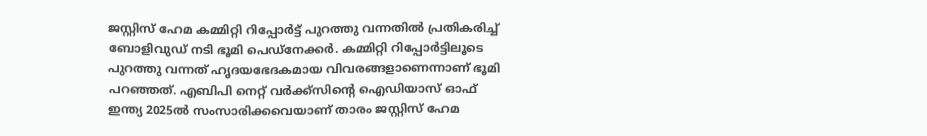ജസ്റ്റിസ് ഹേമ കമ്മിറ്റി റിപ്പോര്‍ട്ട് പുറത്തു വന്നതില്‍ പ്രതികരിച്ച് ബോളിവുഡ് നടി ഭൂമി പെഡ്‌നേക്കര്‍. കമ്മിറ്റി റിപ്പോര്‍ട്ടിലൂടെ പുറത്തു വന്നത് ഹൃദയഭേദകമായ വിവരങ്ങളാണെന്നാണ് ഭൂമി പറഞ്ഞത്. എബിപി നെറ്റ് വര്‍ക്ക്‌സിന്റെ ഐഡിയാസ് ഓഫ് ഇന്ത്യ 2025ല്‍ സംസാരിക്കവെയാണ് താരം ജസ്റ്റിസ് ഹേമ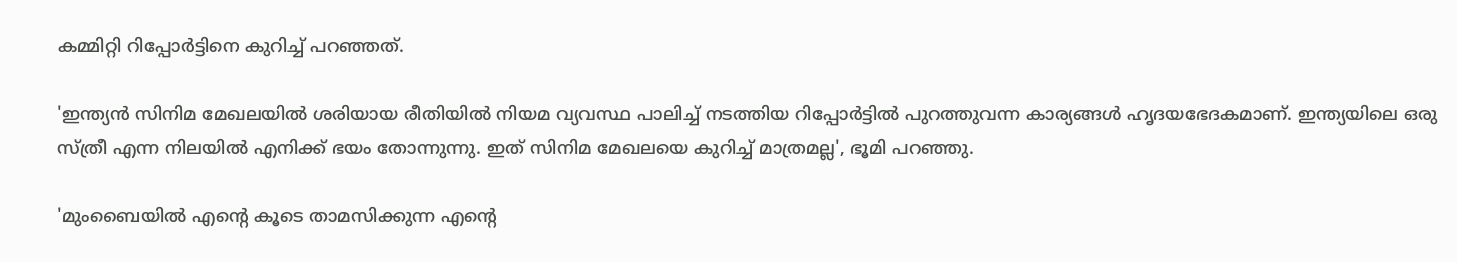കമ്മിറ്റി റിപ്പോര്‍ട്ടിനെ കുറിച്ച് പറഞ്ഞത്.

'ഇന്ത്യന്‍ സിനിമ മേഖലയില്‍ ശരിയായ രീതിയില്‍ നിയമ വ്യവസ്ഥ പാലിച്ച് നടത്തിയ റിപ്പോര്‍ട്ടില്‍ പുറത്തുവന്ന കാര്യങ്ങള്‍ ഹൃദയഭേദകമാണ്. ഇന്ത്യയിലെ ഒരു സ്ത്രീ എന്ന നിലയില്‍ എനിക്ക് ഭയം തോന്നുന്നു. ഇത് സിനിമ മേഖലയെ കുറിച്ച് മാത്രമല്ല', ഭൂമി പറഞ്ഞു.

'മുംബൈയില്‍ എന്റെ കൂടെ താമസിക്കുന്ന എന്റെ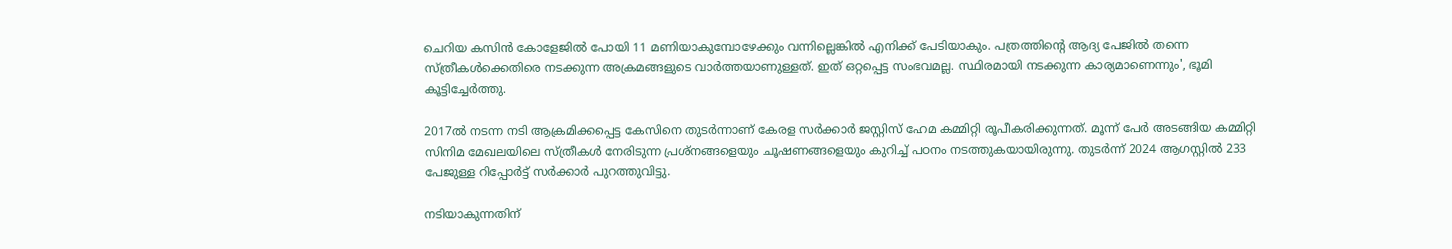ചെറിയ കസിന്‍ കോളേജില്‍ പോയി 11 മണിയാകുമ്പോഴേക്കും വന്നില്ലെങ്കില്‍ എനിക്ക് പേടിയാകും. പത്രത്തിന്റെ ആദ്യ പേജില്‍ തന്നെ സ്ത്രീകള്‍ക്കെതിരെ നടക്കുന്ന അക്രമങ്ങളുടെ വാര്‍ത്തയാണുള്ളത്. ഇത് ഒറ്റപ്പെട്ട സംഭവമല്ല. സ്ഥിരമായി നടക്കുന്ന കാര്യമാണെന്നും', ഭൂമി കൂട്ടിച്ചേര്‍ത്തു.

2017ല്‍ നടന്ന നടി ആക്രമിക്കപ്പെട്ട കേസിനെ തുടര്‍ന്നാണ് കേരള സര്‍ക്കാര്‍ ജസ്റ്റിസ് ഹേമ കമ്മിറ്റി രൂപീകരിക്കുന്നത്. മൂന്ന് പേര്‍ അടങ്ങിയ കമ്മിറ്റി സിനിമ മേഖലയിലെ സ്ത്രീകള്‍ നേരിടുന്ന പ്രശ്‌നങ്ങളെയും ചൂഷണങ്ങളെയും കുറിച്ച് പഠനം നടത്തുകയായിരുന്നു. തുടര്‍ന്ന് 2024 ആഗസ്റ്റില്‍ 233 പേജുള്ള റിപ്പോര്‍ട്ട് സര്‍ക്കാര്‍ പുറത്തുവിട്ടു.

നടിയാകുന്നതിന്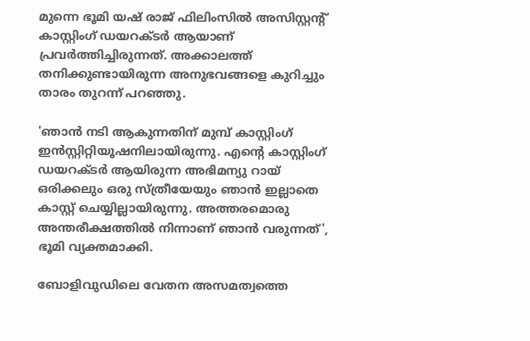മുന്നെ ഭൂമി യഷ് രാജ് ഫിലിംസില്‍ അസിസ്റ്റന്റ് കാസ്റ്റിംഗ് ഡയറക്ടര്‍ ആയാണ് പ്രവര്‍ത്തിച്ചിരുന്നത്. അക്കാലത്ത് തനിക്കുണ്ടായിരുന്ന അനുഭവങ്ങളെ കുറിച്ചും താരം തുറന്ന് പറഞ്ഞു.

'ഞാന്‍ നടി ആകുന്നതിന് മുമ്പ് കാസ്റ്റിംഗ് ഇന്‍സ്റ്റിറ്റിയൂഷനിലായിരുന്നു. എന്റെ കാസ്റ്റിംഗ് ഡയറക്ടര്‍ ആയിരുന്ന അഭിമന്യു റായ് ഒരിക്കലും ഒരു സ്ത്രീയേയും ഞാന്‍ ഇല്ലാതെ കാസ്റ്റ് ചെയ്യില്ലായിരുന്നു. അത്തരമൊരു അന്തരീക്ഷത്തില്‍ നിന്നാണ് ഞാന്‍ വരുന്നത്', ഭൂമി വ്യക്തമാക്കി.

ബോളിവുഡിലെ വേതന അസമത്വത്തെ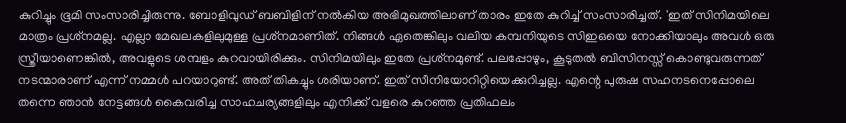കുറിച്ചും ഭൂമി സംസാരിച്ചിരുന്നു. ബോളിവുഡ് ബബിളിന് നല്‍കിയ അഭിമുഖത്തിലാണ് താരം ഇതേ കുറിച്ച് സംസാരിച്ചത്. 'ഇത് സിനിമയിലെ മാത്രം പ്രശ്‌നമല്ല. എല്ലാ മേഖലകളിലുമുള്ള പ്രശ്‌നമാണിത്. നിങ്ങള്‍ ഏതെങ്കിലും വലിയ കമ്പനിയുടെ സിഇഒയെ നോക്കിയാലും അവള്‍ ഒരു സ്ത്രീയാണെങ്കില്‍, അവളുടെ ശമ്പളം കുറവായിരിക്കും. സിനിമയിലും ഇതേ പ്രശ്‌നമുണ്ട്. പലപ്പോഴും, കൂടുതല്‍ ബിസിനസ്സ് കൊണ്ടുവരുന്നത് നടന്മാരാണ് എന്ന് നമ്മള്‍ പറയാറുണ്ട്. അത് തികച്ചും ശരിയാണ്. ഇത് സീനിയോറിറ്റിയെക്കുറിച്ചല്ല. എന്റെ പുരുഷ സഹനടനെപ്പോലെ തന്നെ ഞാന്‍ നേട്ടങ്ങള്‍ കൈവരിച്ച സാഹചര്യങ്ങളിലും എനിക്ക് വളരെ കുറഞ്ഞ പ്രതിഫലം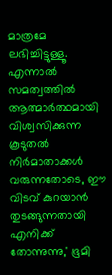മാത്രമേ ലഭിച്ചിട്ടുള്ളൂ. എന്നാല്‍ സമത്വത്തില്‍ ആത്മാര്‍ത്ഥമായി വിശ്വസിക്കുന്ന കൂടുതല്‍ നിര്‍മാതാക്കള്‍ വരുന്നതോടെ, ഈ വിടവ് കുറയാന്‍ തുടങ്ങുന്നതായി എനിക്ക് തോന്നുന്നു,' ഭൂമി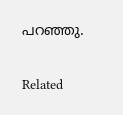പറഞ്ഞു.

Related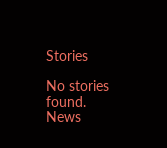Stories

No stories found.
News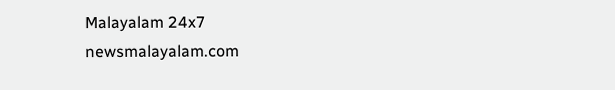Malayalam 24x7
newsmalayalam.com